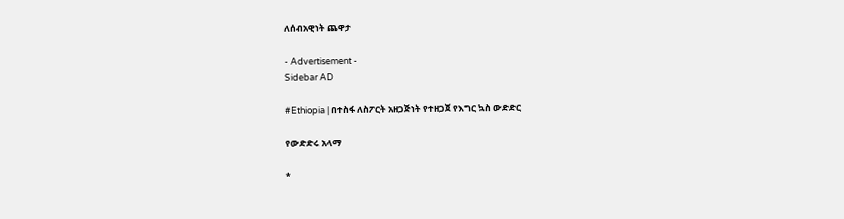ለሰብአዊነት ጨዋታ

- Advertisement -
Sidebar AD

#Ethiopia | በተስፋ ለስፖርት አዘጋጅነት የተዘጋጀ የእግር ኳስ ውድድር

የውድድሩ አላማ

*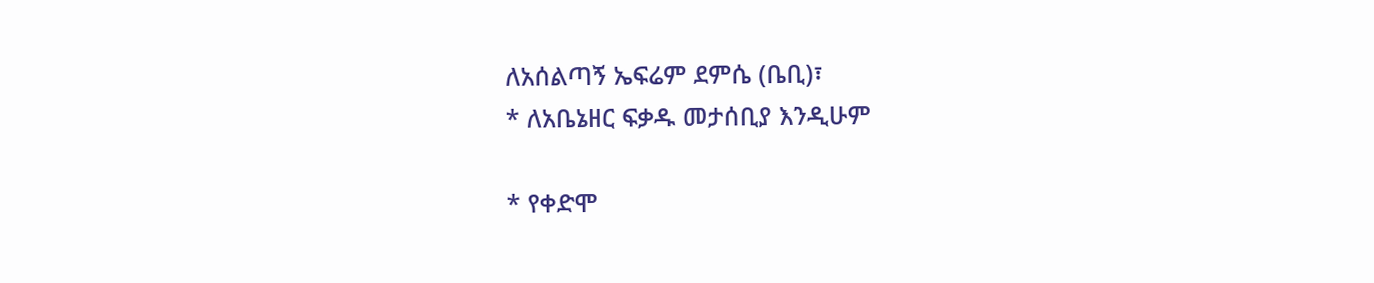ለአሰልጣኝ ኤፍሬም ደምሴ (ቤቢ)፣
* ለአቤኔዘር ፍቃዱ መታሰቢያ እንዲሁም

* የቀድሞ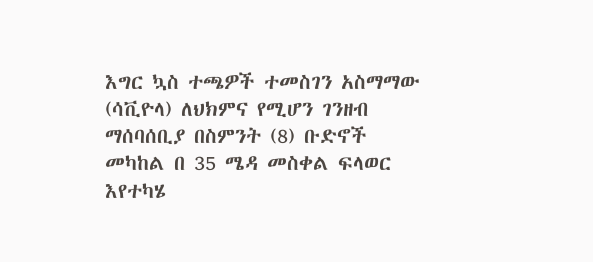እግር ኳስ ተጫዎች ተመስገን አስማማው (ሳቪዮላ) ለህክምና የሚሆን ገንዘብ ማሰባሰቢያ በስምንት (8) ቡድኖች መካከል በ 35 ሜዳ መስቀል ፍላወር እየተካሄ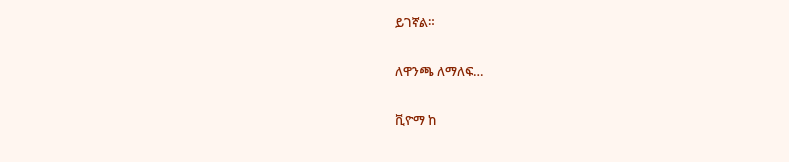ይገኛል።

ለዋንጫ ለማለፍ…

ቪዮማ ከ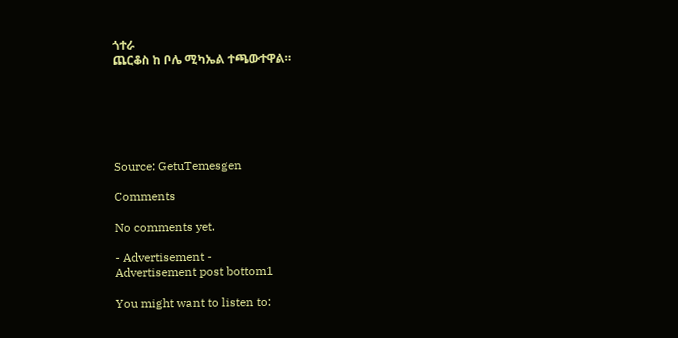ጎተራ
ጨርቆስ ከ ቦሌ ሚካኤል ተጫውተዋል።






Source: GetuTemesgen

Comments

No comments yet.

- Advertisement -
Advertisement post bottom1

You might want to listen to: